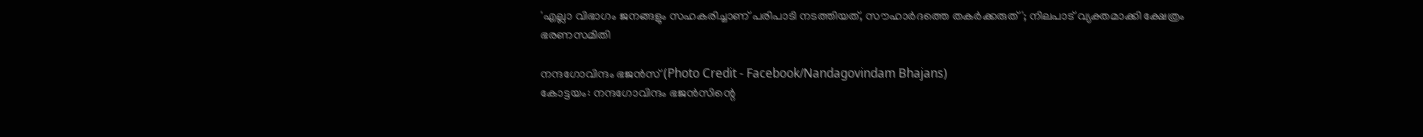'എല്ലാ വിഭാഗം ജനങ്ങളും സഹകരിച്ചാണ് പരിപാടി നടത്തിയത്, സൗഹാർദത്തെ തകർക്കരുത്'; നിലപാട് വ്യക്തമാക്കി ക്ഷേത്രം ഭരണസമിതി

നന്ദഗോവിന്ദം ഭജൻസ് (Photo Credit - Facebook/Nandagovindam Bhajans)
കോട്ടയം: നന്ദഗോവിന്ദം ഭജൻസിന്റെ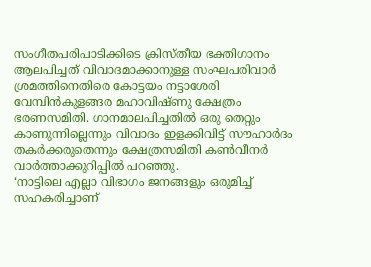സംഗീതപരിപാടിക്കിടെ ക്രിസ്തീയ ഭക്തിഗാനം ആലപിച്ചത് വിവാദമാക്കാനുള്ള സംഘപരിവാർ ശ്രമത്തിനെതിരെ കോട്ടയം നട്ടാശേരി വേമ്പിൻകുളങ്ങര മഹാവിഷ്ണു ക്ഷേത്രം ഭരണസമിതി. ഗാനമാലപിച്ചതിൽ ഒരു തെറ്റും കാണുന്നില്ലെന്നും വിവാദം ഇളക്കിവിട്ട് സൗഹാർദം തകർക്കരുതെന്നും ക്ഷേത്രസമിതി കൺവീനർ വാർത്താക്കുറിപ്പിൽ പറഞ്ഞു.
‘നാട്ടിലെ എല്ലാ വിഭാഗം ജനങ്ങളും ഒരുമിച്ച് സഹകരിച്ചാണ്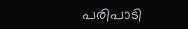പരിപാടി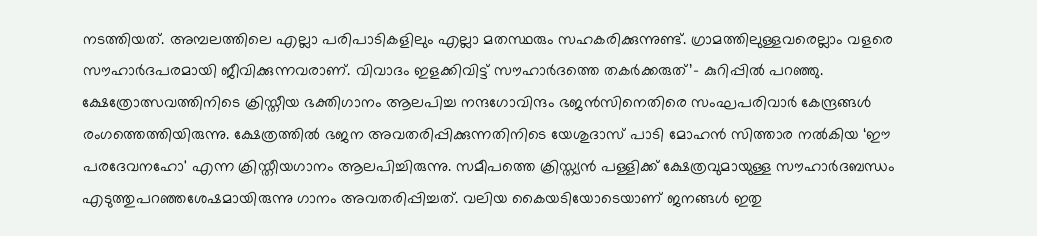നടത്തിയത്. അമ്പലത്തിലെ എല്ലാ പരിപാടികളിലും എല്ലാ മതസ്ഥരും സഹകരിക്കുന്നുണ്ട്. ഗ്രാമത്തിലുള്ളവരെല്ലാം വളരെ സൗഹാർദപരമായി ജീവിക്കുന്നവരാണ്. വിവാദം ഇളക്കിവിട്ട് സൗഹാർദത്തെ തകർക്കരുത്’– കുറിപ്പിൽ പറഞ്ഞു.
ക്ഷേത്രോത്സവത്തിനിടെ ക്രിസ്തീയ ഭക്തിഗാനം ആലപിച്ച നന്ദഗോവിന്ദം ഭജൻസിനെതിരെ സംഘപരിവാർ കേന്ദ്രങ്ങൾ രംഗത്തെത്തിയിരുന്നു. ക്ഷേത്രത്തിൽ ഭജന അവതരിപ്പിക്കുന്നതിനിടെ യേശുദാസ് പാടി മോഹൻ സിത്താര നൽകിയ ‘ഈ പരദേവനഹോ' എന്ന ക്രിസ്തീയഗാനം ആലപിച്ചിരുന്നു. സമീപത്തെ ക്രിസ്ത്യൻ പള്ളിക്ക് ക്ഷേത്രവുമായുള്ള സൗഹാർദബന്ധം എടുത്തുപറഞ്ഞശേഷമായിരുന്നു ഗാനം അവതരിപ്പിച്ചത്. വലിയ കൈയടിയോടെയാണ് ജനങ്ങൾ ഇതു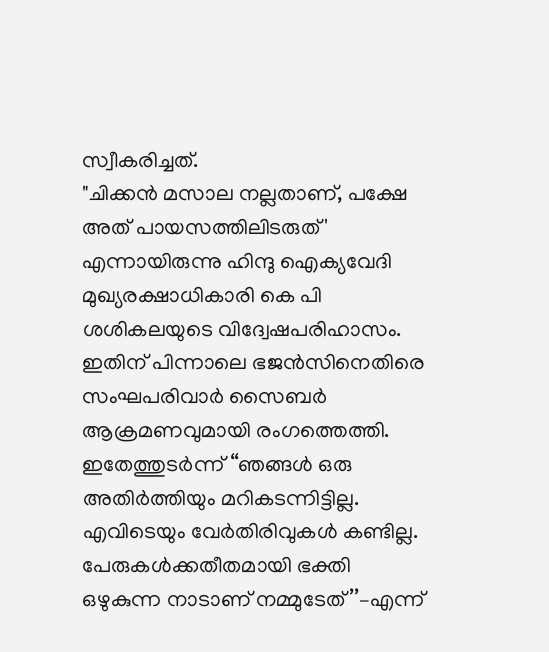സ്വീകരിച്ചത്.
"ചിക്കൻ മസാല നല്ലതാണ്, പക്ഷേ അത് പായസത്തിലിടരുത്' എന്നായിരുന്നു ഹിന്ദു ഐക്യവേദി മുഖ്യരക്ഷാധികാരി കെ പി ശശികലയുടെ വിദ്വേഷപരിഹാസം. ഇതിന് പിന്നാലെ ഭജൻസിനെതിരെ സംഘപരിവാർ സൈബർ ആക്രമണവുമായി രംഗത്തെത്തി. ഇതേത്തുടർന്ന് ‘‘ഞങ്ങൾ ഒരു അതിർത്തിയും മറികടന്നിട്ടില്ല. എവിടെയും വേർതിരിവുകൾ കണ്ടില്ല. പേരുകൾക്കതീതമായി ഭക്തി ഒഴുകുന്ന നാടാണ് നമ്മുടേത്’’–എന്ന്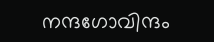നന്ദഗോവിന്ദം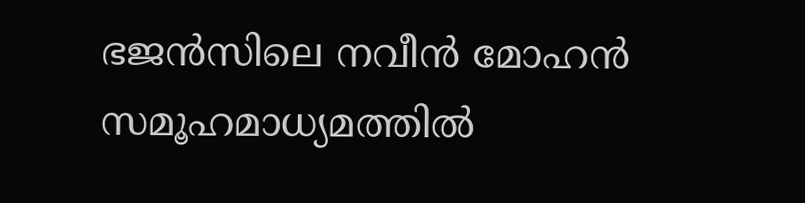ഭജൻസിലെ നവീൻ മോഹൻ സമൂഹമാധ്യമത്തിൽ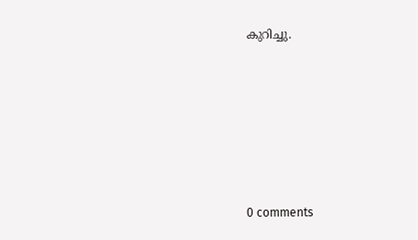കുറിച്ചു.










0 comments